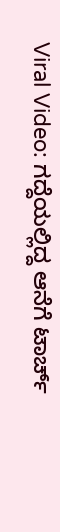Viral Video: ಗದ್ದೆಯಲ್ಲಿದ್ದ ಆನೆಗೆ ಟಾರ್ಚ್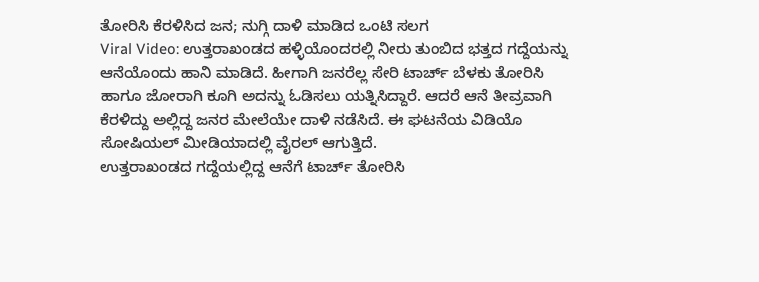ತೋರಿಸಿ ಕೆರಳಿಸಿದ ಜನ; ನುಗ್ಗಿ ದಾಳಿ ಮಾಡಿದ ಒಂಟಿ ಸಲಗ
Viral Video: ಉತ್ತರಾಖಂಡದ ಹಳ್ಳಿಯೊಂದರಲ್ಲಿ ನೀರು ತುಂಬಿದ ಭತ್ತದ ಗದ್ದೆಯನ್ನು ಆನೆಯೊಂದು ಹಾನಿ ಮಾಡಿದೆ. ಹೀಗಾಗಿ ಜನರೆಲ್ಲ ಸೇರಿ ಟಾರ್ಚ್ ಬೆಳಕು ತೋರಿಸಿ ಹಾಗೂ ಜೋರಾಗಿ ಕೂಗಿ ಅದನ್ನು ಓಡಿಸಲು ಯತ್ನಿಸಿದ್ದಾರೆ. ಆದರೆ ಆನೆ ತೀವ್ರವಾಗಿ ಕೆರಳಿದ್ದು ಅಲ್ಲಿದ್ದ ಜನರ ಮೇಲೆಯೇ ದಾಳಿ ನಡೆಸಿದೆ. ಈ ಘಟನೆಯ ವಿಡಿಯೊ ಸೋಷಿಯಲ್ ಮೀಡಿಯಾದಲ್ಲಿ ವೈರಲ್ ಆಗುತ್ತಿದೆ.
ಉತ್ತರಾಖಂಡದ ಗದ್ದೆಯಲ್ಲಿದ್ದ ಆನೆಗೆ ಟಾರ್ಚ್ ತೋರಿಸಿ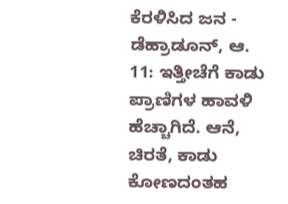ಕೆರಳಿಸಿದ ಜನ -
ಡೆಹ್ರಾಡೂನ್, ಆ. 11: ಇತ್ತೀಚೆಗೆ ಕಾಡು ಪ್ರಾಣಿಗಳ ಹಾವಳಿ ಹೆಚ್ಚಾಗಿದೆ. ಆನೆ, ಚಿರತೆ, ಕಾಡು ಕೋಣದಂತಹ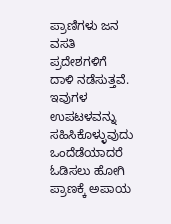ಪ್ರಾಣಿಗಳು ಜನ ವಸತಿ ಪ್ರದೇಶಗಳಿಗೆ ದಾಳಿ ನಡೆಸುತ್ತವೆ. ಇವುಗಳ ಉಪಟಳವನ್ನು ಸಹಿಸಿಕೊಳ್ಳುವುದು ಒಂದೆಡೆಯಾದರೆ ಓಡಿಸಲು ಹೋಗಿ ಪ್ರಾಣಕ್ಕೆ ಅಪಾಯ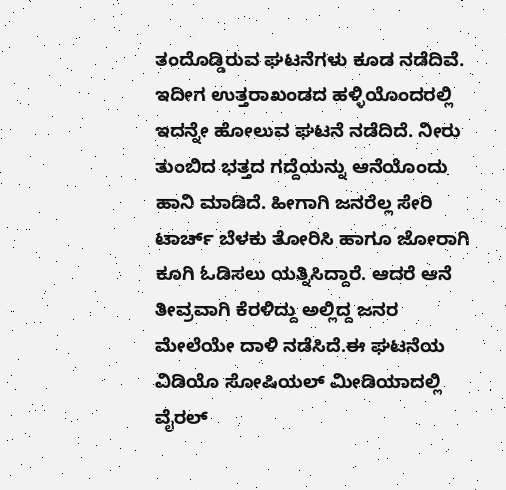ತಂದೊಡ್ಡಿರುವ ಘಟನೆಗಳು ಕೂಡ ನಡೆದಿವೆ. ಇದೀಗ ಉತ್ತರಾಖಂಡದ ಹಳ್ಳಿಯೊಂದರಲ್ಲಿ ಇದನ್ನೇ ಹೋಲುವ ಘಟನೆ ನಡೆದಿದೆ. ನೀರು ತುಂಬಿದ ಭತ್ತದ ಗದ್ದೆಯನ್ನು ಆನೆಯೊಂದು ಹಾನಿ ಮಾಡಿದೆ. ಹೀಗಾಗಿ ಜನರೆಲ್ಲ ಸೇರಿ ಟಾರ್ಚ್ ಬೆಳಕು ತೋರಿಸಿ ಹಾಗೂ ಜೋರಾಗಿ ಕೂಗಿ ಓಡಿಸಲು ಯತ್ನಿಸಿದ್ದಾರೆ. ಆದರೆ ಆನೆ ತೀವ್ರವಾಗಿ ಕೆರಳಿದ್ದು ಅಲ್ಲಿದ್ದ ಜನರ ಮೇಲೆಯೇ ದಾಳಿ ನಡೆಸಿದೆ.ಈ ಘಟನೆಯ ವಿಡಿಯೊ ಸೋಷಿಯಲ್ ಮೀಡಿಯಾದಲ್ಲಿ ವೈರಲ್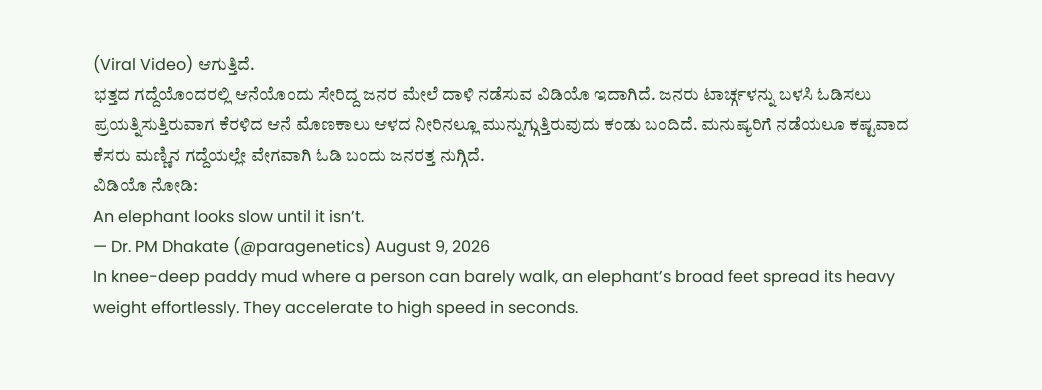(Viral Video) ಆಗುತ್ತಿದೆ.
ಭತ್ತದ ಗದ್ದೆಯೊಂದರಲ್ಲಿ ಆನೆಯೊಂದು ಸೇರಿದ್ದ ಜನರ ಮೇಲೆ ದಾಳಿ ನಡೆಸುವ ವಿಡಿಯೊ ಇದಾಗಿದೆ. ಜನರು ಟಾರ್ಚ್ಗಳನ್ನು ಬಳಸಿ ಓಡಿಸಲು ಪ್ರಯತ್ನಿಸುತ್ತಿರುವಾಗ ಕೆರಳಿದ ಆನೆ ಮೊಣಕಾಲು ಆಳದ ನೀರಿನಲ್ಲೂ ಮುನ್ನುಗ್ಗುತ್ತಿರುವುದು ಕಂಡು ಬಂದಿದೆ. ಮನುಷ್ಯರಿಗೆ ನಡೆಯಲೂ ಕಷ್ಟವಾದ ಕೆಸರು ಮಣ್ಣಿನ ಗದ್ದೆಯಲ್ಲೇ ವೇಗವಾಗಿ ಓಡಿ ಬಂದು ಜನರತ್ತ ನುಗ್ಗಿದೆ.
ವಿಡಿಯೊ ನೋಡಿ:
An elephant looks slow until it isn’t.
— Dr. PM Dhakate (@paragenetics) August 9, 2026
In knee-deep paddy mud where a person can barely walk, an elephant’s broad feet spread its heavy weight effortlessly. They accelerate to high speed in seconds.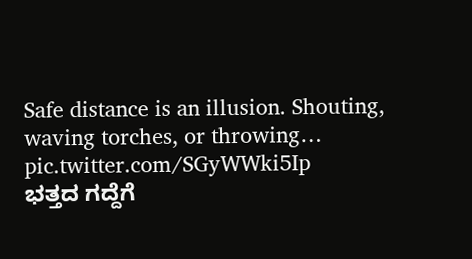Safe distance is an illusion. Shouting, waving torches, or throwing… pic.twitter.com/SGyWWki5Ip
ಭತ್ತದ ಗದ್ದೆಗೆ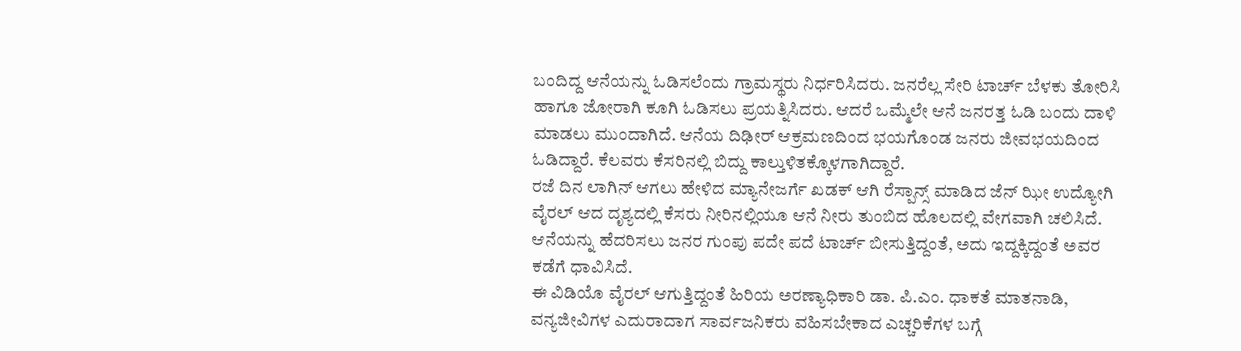ಬಂದಿದ್ದ ಆನೆಯನ್ನು ಓಡಿಸಲೆಂದು ಗ್ರಾಮಸ್ಥರು ನಿರ್ಧರಿಸಿದರು. ಜನರೆಲ್ಲ ಸೇರಿ ಟಾರ್ಚ್ ಬೆಳಕು ತೋರಿಸಿ ಹಾಗೂ ಜೋರಾಗಿ ಕೂಗಿ ಓಡಿಸಲು ಪ್ರಯತ್ನಿಸಿದರು. ಆದರೆ ಒಮ್ಮೆಲೇ ಆನೆ ಜನರತ್ತ ಓಡಿ ಬಂದು ದಾಳಿ ಮಾಡಲು ಮುಂದಾಗಿದೆ. ಆನೆಯ ದಿಢೀರ್ ಆಕ್ರಮಣದಿಂದ ಭಯಗೊಂಡ ಜನರು ಜೀವಭಯದಿಂದ ಓಡಿದ್ದಾರೆ. ಕೆಲವರು ಕೆಸರಿನಲ್ಲಿ ಬಿದ್ದು ಕಾಲ್ತುಳಿತಕ್ಕೊಳಗಾಗಿದ್ದಾರೆ.
ರಜೆ ದಿನ ಲಾಗಿನ್ ಆಗಲು ಹೇಳಿದ ಮ್ಯಾನೇಜರ್ಗೆ ಖಡಕ್ ಆಗಿ ರೆಸ್ಪಾನ್ಸ್ ಮಾಡಿದ ಜೆನ್ ಝೀ ಉದ್ಯೋಗಿ
ವೈರಲ್ ಆದ ದೃಶ್ಯದಲ್ಲಿ ಕೆಸರು ನೀರಿನಲ್ಲಿಯೂ ಆನೆ ನೀರು ತುಂಬಿದ ಹೊಲದಲ್ಲಿ ವೇಗವಾಗಿ ಚಲಿಸಿದೆ. ಆನೆಯನ್ನು ಹೆದರಿಸಲು ಜನರ ಗುಂಪು ಪದೇ ಪದೆ ಟಾರ್ಚ್ ಬೀಸುತ್ತಿದ್ದಂತೆ, ಅದು ಇದ್ದಕ್ಕಿದ್ದಂತೆ ಅವರ ಕಡೆಗೆ ಧಾವಿಸಿದೆ.
ಈ ವಿಡಿಯೊ ವೈರಲ್ ಆಗುತ್ತಿದ್ದಂತೆ ಹಿರಿಯ ಅರಣ್ಯಾಧಿಕಾರಿ ಡಾ. ಪಿ.ಎಂ. ಧಾಕತೆ ಮಾತನಾಡಿ, ವನ್ಯಜೀವಿಗಳ ಎದುರಾದಾಗ ಸಾರ್ವಜನಿಕರು ವಹಿಸಬೇಕಾದ ಎಚ್ಚರಿಕೆಗಳ ಬಗ್ಗೆ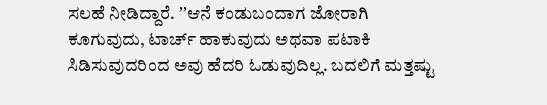ಸಲಹೆ ನೀಡಿದ್ದಾರೆ. ʼʼಆನೆ ಕಂಡುಬಂದಾಗ ಜೋರಾಗಿ ಕೂಗುವುದು, ಟಾರ್ಚ್ ಹಾಕುವುದು ಅಥವಾ ಪಟಾಕಿ ಸಿಡಿಸುವುದರಿಂದ ಅವು ಹೆದರಿ ಓಡುವುದಿಲ್ಲ. ಬದಲಿಗೆ ಮತ್ತಷ್ಟು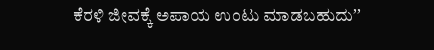ಕೆರಳಿ ಜೀವಕ್ಕೆ ಅಪಾಯ ಉಂಟು ಮಾಡಬಹುದುʼʼ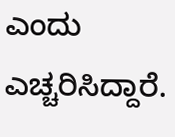ಎಂದು ಎಚ್ಚರಿಸಿದ್ದಾರೆ.